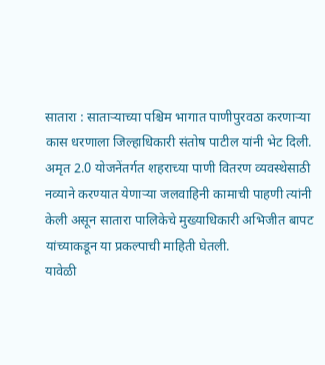सातारा : साताऱ्याच्या पश्चिम भागात पाणीपुरवठा करणाऱ्या कास धरणाला जिल्हाधिकारी संतोष पाटील यांनी भेट दिली. अमृत 2.0 योजनेंतर्गत शहराच्या पाणी वितरण व्यवस्थेसाठी नव्याने करण्यात येणाऱ्या जलवाहिनी कामाची पाहणी त्यांनी केली असून सातारा पालिकेचे मुख्याधिकारी अभिजीत बापट यांच्याकडून या प्रकल्पाची माहिती घेतली.
यावेळी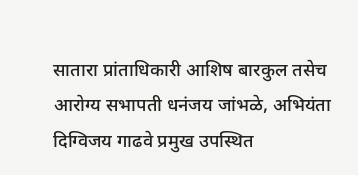सातारा प्रांताधिकारी आशिष बारकुल तसेच आरोग्य सभापती धनंजय जांभळे, अभियंता दिग्विजय गाढवे प्रमुख उपस्थित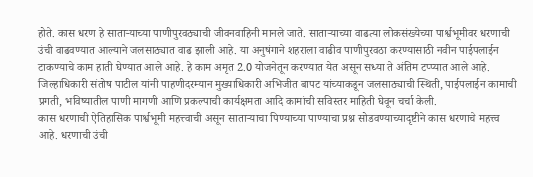होते. कास धरण हे साताऱ्याच्या पाणीपुरवठ्याची जीवनवाहिनी मानले जाते. साताऱ्याच्या वाढत्या लोकसंख्येच्या पार्श्वभूमीवर धरणाची उंची वाढवण्यात आल्याने जलसाठ्यात वाढ झाली आहे. या अनुषंगाने शहराला वाढीव पाणीपुरवठा करण्यासाठी नवीन पाईपलाईन टाकण्याचे काम हाती घेण्यात आले आहे. हे काम अमृत 2.0 योजनेतून करण्यात येत असून सध्या ते अंतिम टप्प्यात आले आहे.
जिल्हाधिकारी संतोष पाटील यांनी पाहणीदरम्यान मुख्याधिकारी अभिजीत बापट यांच्याकडून जलसाठ्याची स्थिती, पाईपलाईन कामाची प्रगती, भविष्यातील पाणी मागणी आणि प्रकल्पाची कार्यक्षमता आदि कामांची सविस्तर माहिती घेवून चर्चा केली.
कास धरणाची ऐतिहासिक पार्श्वभूमी महत्त्वाची असून साताऱ्याचा पिण्याच्या पाण्याचा प्रश्न सोडवण्याच्यादृष्टीने कास धरणाचे महत्त्व आहे. धरणाची उंची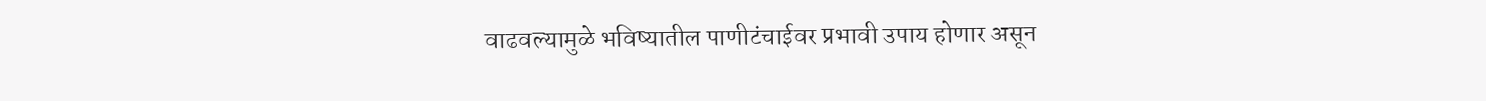वाढवल्यामुळे भविष्यातील पाणीटंचाईवर प्रभावी उपाय होणार असून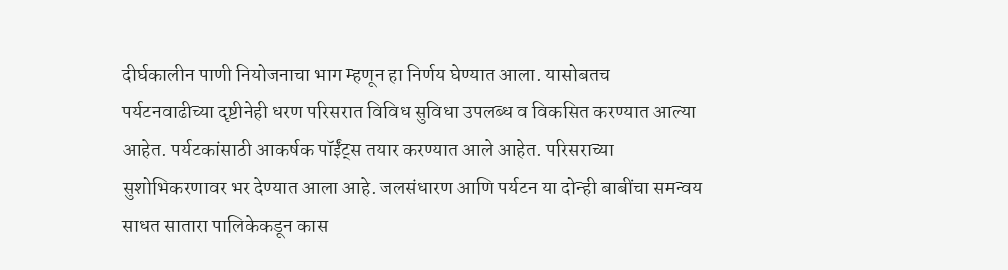दीर्घकालीन पाणी नियोजनाचा भाग म्हणून हा निर्णय घेण्यात आला. यासोबतच पर्यटनवाढीच्या दृष्टीनेही धरण परिसरात विविध सुविधा उपलब्ध व विकसित करण्यात आल्या आहेत. पर्यटकांसाठी आकर्षक पॉईंट्स तयार करण्यात आले आहेत. परिसराच्या सुशोभिकरणावर भर देण्यात आला आहे. जलसंधारण आणि पर्यटन या दोन्ही बाबींचा समन्वय साधत सातारा पालिकेकडून कास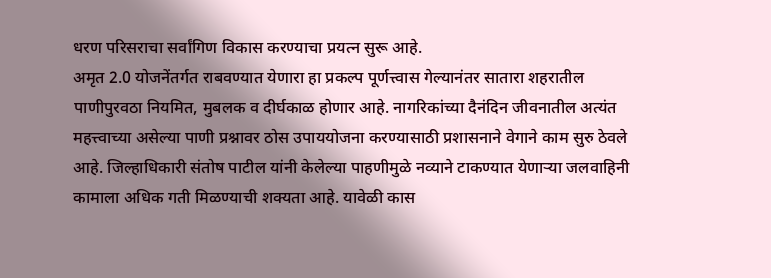धरण परिसराचा सर्वांगिण विकास करण्याचा प्रयत्न सुरू आहे.
अमृत 2.0 योजनेंतर्गत राबवण्यात येणारा हा प्रकल्प पूर्णत्त्वास गेल्यानंतर सातारा शहरातील पाणीपुरवठा नियमित, मुबलक व दीर्घकाळ होणार आहे. नागरिकांच्या दैनंदिन जीवनातील अत्यंत महत्त्वाच्या असेल्या पाणी प्रश्नावर ठोस उपाययोजना करण्यासाठी प्रशासनाने वेगाने काम सुरु ठेवले आहे. जिल्हाधिकारी संतोष पाटील यांनी केलेल्या पाहणीमुळे नव्याने टाकण्यात येणाऱ्या जलवाहिनी कामाला अधिक गती मिळण्याची शक्यता आहे. यावेळी कास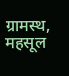ग्रामस्थ, महसूल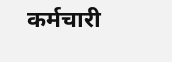कर्मचारी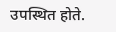उपस्थित होते.